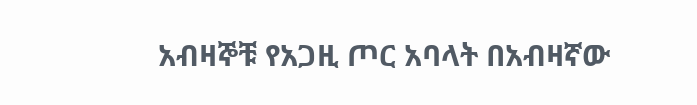አብዛኞቹ የአጋዚ ጦር አባላት በአብዛኛው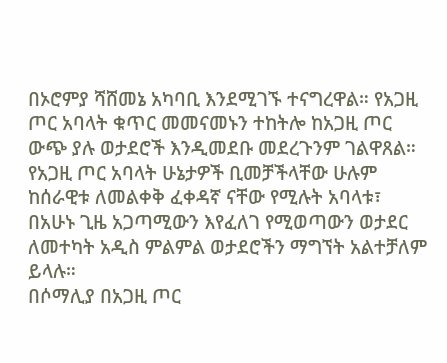በኦሮምያ ሻሸመኔ አካባቢ እንደሚገኙ ተናግረዋል። የአጋዚ ጦር አባላት ቁጥር መመናመኑን ተከትሎ ከአጋዚ ጦር ውጭ ያሉ ወታደሮች እንዲመደቡ መደረጉንም ገልዋጸል። የአጋዚ ጦር አባላት ሁኔታዎች ቢመቻችላቸው ሁሉም ከሰራዊቱ ለመልቀቅ ፈቀዳኛ ናቸው የሚሉት አባላቱ፣ በአሁኑ ጊዜ አጋጣሚውን እየፈለገ የሚወጣውን ወታደር ለመተካት አዲስ ምልምል ወታደሮችን ማግኘት አልተቻለም ይላሉ።
በሶማሊያ በአጋዚ ጦር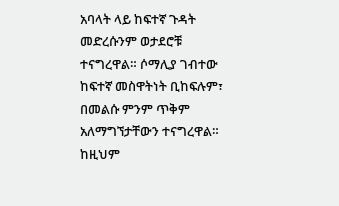አባላት ላይ ከፍተኛ ጉዳት መድረሱንም ወታደሮቹ ተናግረዋል። ሶማሊያ ገብተው ከፍተኛ መስዋትነት ቢከፍሉም፣ በመልሱ ምንም ጥቅም አለማግኘታቸውን ተናግረዋል። ከዚህም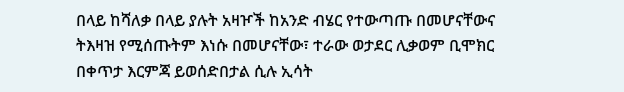በላይ ከሻለቃ በላይ ያሉት አዛዦች ከአንድ ብሄር የተውጣጡ በመሆናቸውና ትእዛዝ የሚሰጡትም እነሱ በመሆናቸው፣ ተራው ወታደር ሊቃወም ቢሞክር በቀጥታ እርምጃ ይወሰድበታል ሲሉ ኢሳት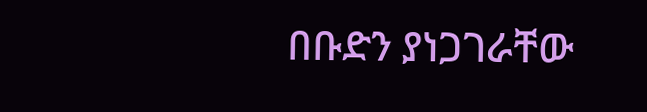በቡድን ያነጋገራቸው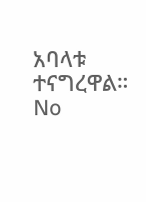አባላቱ ተናግረዋል።
No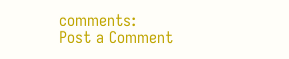comments:
Post a Comment